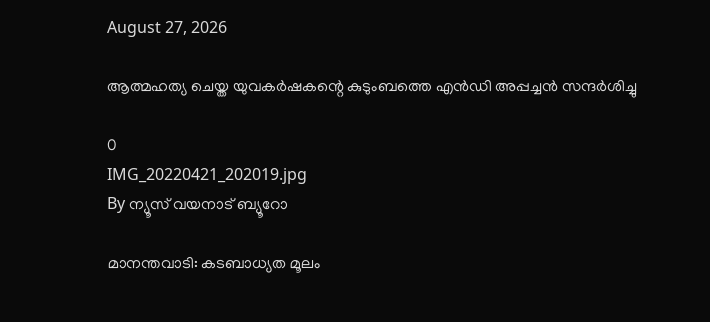August 27, 2026

ആത്മഹത്യ ചെയ്ത യുവകര്‍ഷകന്റെ കുടുംബത്തെ എന്‍ഡി അപ്പച്ചന്‍ സന്ദര്‍ശിച്ചു

0
IMG_20220421_202019.jpg
By ന്യൂസ് വയനാട് ബ്യൂറോ

മാനന്തവാടി: കടബാധ്യത മൂലം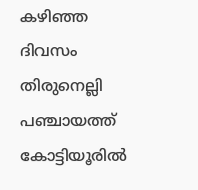കഴിഞ്ഞ ദിവസം തിരുനെല്ലി പഞ്ചായത്ത് കോട്ടിയൂരില്‍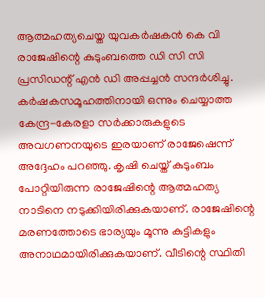ആത്മഹത്യചെയ്ത യുവകര്‍ഷകന്‍ കെ വി രാജേഷിന്റെ കുടുംബത്തെ ഡി സി സി പ്രസിഡന്റ് എന്‍ ഡി അപ്പച്ചന്‍ സന്ദര്‍ശിച്ചു. കര്‍ഷകസമൂഹത്തിനായി ഒന്നും ചെയ്യാത്ത കേന്ദ്ര-കേരളാ സര്‍ക്കാരുകളുടെ അവഗണനയുടെ ഇരയാണ് രാജേഷെന്ന് അദ്ദേഹം പറഞ്ഞു. കൃഷി ചെയ്ത് കുടുംബം പോറ്റിയിരുന്ന രാജേഷിന്റെ ആത്മഹത്യ നാടിനെ നടുക്കിയിരിക്കുകയാണ്. രാജേഷിന്റെ മരണത്തോടെ ഭാര്യയും മൂന്നു കുട്ടികളും അനാഥമായിരിക്കുകയാണ്. വീടിന്റെ സ്ഥിതി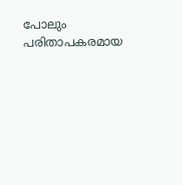പോലും പരിതാപകരമായ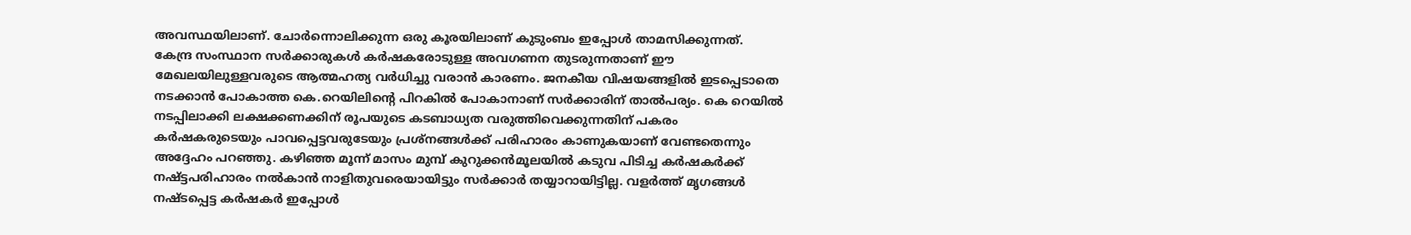അവസ്ഥയിലാണ്. ചോര്‍ന്നൊലിക്കുന്ന ഒരു കൂരയിലാണ് കുടുംബം ഇപ്പോള്‍ താമസിക്കുന്നത്. കേന്ദ്ര സംസ്ഥാന സര്‍ക്കാരുകള്‍ കര്‍ഷകരോടുള്ള അവഗണന തുടരുന്നതാണ് ഈ മേഖലയിലുള്ളവരുടെ ആത്മഹത്യ വര്‍ധിച്ചു വരാന്‍ കാരണം. ജനകീയ വിഷയങ്ങളില്‍ ഇടപ്പെടാതെ നടക്കാന്‍ പോകാത്ത കെ.റെയിലിന്റെ പിറകില്‍ പോകാനാണ് സര്‍ക്കാരിന് താല്‍പര്യം. കെ റെയില്‍ നടപ്പിലാക്കി ലക്ഷക്കണക്കിന് രൂപയുടെ കടബാധ്യത വരുത്തിവെക്കുന്നതിന് പകരം കര്‍ഷകരുടെയും പാവപ്പെട്ടവരുടേയും പ്രശ്‌നങ്ങള്‍ക്ക് പരിഹാരം കാണുകയാണ് വേണ്ടതെന്നും അദ്ദേഹം പറഞ്ഞു. കഴിഞ്ഞ മൂന്ന് മാസം മുമ്പ് കുറുക്കന്‍മൂലയില്‍ കടുവ പിടിച്ച കര്‍ഷകര്‍ക്ക് നഷ്ട്ടപരിഹാരം നല്‍കാന്‍ നാളിതുവരെയായിട്ടും സര്‍ക്കാര്‍ തയ്യാറായിട്ടില്ല. വളര്‍ത്ത് മൃഗങ്ങള്‍ നഷ്ടപ്പെട്ട കര്‍ഷകര്‍ ഇപ്പോള്‍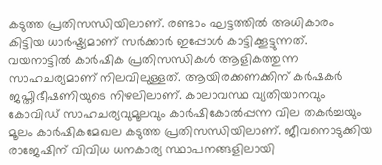കടുത്ത പ്രതിസന്ധിയിലാണ്. രണ്ടാം ഘട്ടത്തില്‍ അധികാരം കിട്ടിയ ധാര്‍ഷ്ട്യമാണ് സര്‍ക്കാര്‍ ഇപ്പോള്‍ കാട്ടിക്കൂട്ടുന്നത്. വയനാട്ടില്‍ കാര്‍ഷിക പ്രതിസന്ധികള്‍ ആളികത്തുന്ന സാഹചര്യമാണ് നിലവിലുള്ളത്. ആയിരക്കണക്കിന് കര്‍ഷകര്‍ ജപ്തിഭീഷണിയുടെ നിഴലിലാണ്. കാലാവസ്ഥ വ്യതിയാനവും കോവിഡ് സാഹചര്യവുമൂലവും കാര്‍ഷികോല്‍പ്പന്ന വില തകര്‍ച്ചയും മൂലം കാര്‍ഷികമേഖല കടുത്ത പ്രതിസന്ധിയിലാണ്. ജീവനൊടുക്കിയ രാജേഷിന് വിവിധ ധനകാര്യ സ്ഥാപനങ്ങളിലായി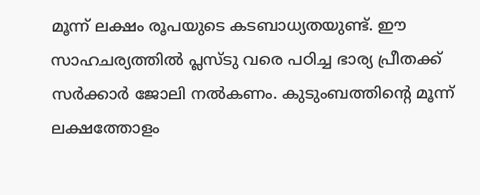മൂന്ന് ലക്ഷം രൂപയുടെ കടബാധ്യതയുണ്ട്. ഈ സാഹചര്യത്തില്‍ പ്ലസ്ടു വരെ പഠിച്ച ഭാര്യ പ്രീതക്ക് സര്‍ക്കാര്‍ ജോലി നല്‍കണം. കുടുംബത്തിന്റെ മൂന്ന് ലക്ഷത്തോളം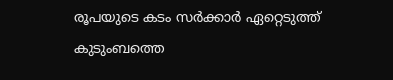രൂപയുടെ കടം സര്‍ക്കാര്‍ ഏറ്റെടുത്ത് കുടുംബത്തെ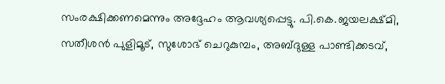സംരക്ഷിക്കണമെന്നും അദ്ദേഹം ആവശ്യപ്പെട്ടു. പി.കെ.ജയലക്ഷ്മി, സതീശന്‍ പുളിമൂട്, സുശോഭ് ചെറുകുമ്പം, അബ്ദുള്ള പാണ്ടിക്കടവ്,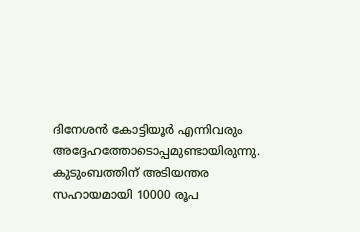ദിനേശന്‍ കോട്ടിയൂര്‍ എന്നിവരും അദ്ദേഹത്തോടൊപ്പമുണ്ടായിരുന്നു. കുടുംബത്തിന് അടിയന്തര സഹായമായി 10000 രൂപ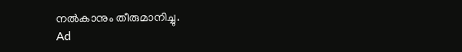നല്‍കാനും തീരുമാനിച്ചു.
Ad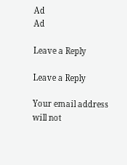Ad
Ad

Leave a Reply

Leave a Reply

Your email address will not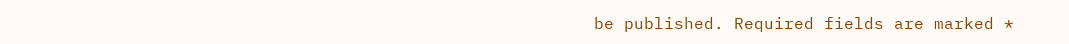be published. Required fields are marked *